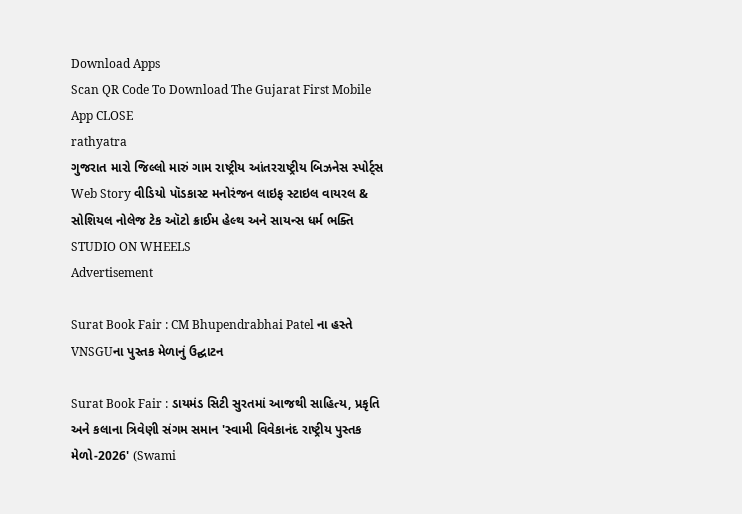Download Apps
Scan QR Code To Download The Gujarat First Mobile App CLOSE
rathyatra
ગુજરાત મારો જિલ્લો મારું ગામ રાષ્ટ્રીય આંતરરાષ્ટ્રીય બિઝનેસ સ્પોર્ટ્સ Web Story વીડિયો પૉડકાસ્ટ મનોરંજન લાઇફ સ્ટાઇલ વાયરલ & સોશિયલ નોલેજ ટેક ઑટો ક્રાઈમ હેલ્થ અને સાયન્સ ધર્મ ભક્તિ STUDIO ON WHEELS
Advertisement

Surat Book Fair : CM Bhupendrabhai Patel ના હસ્તે VNSGUના પુસ્તક મેળાનું ઉદ્ઘાટન

Surat Book Fair : ડાયમંડ સિટી સુરતમાં આજથી સાહિત્ય, પ્રકૃતિ અને કલાના ત્રિવેણી સંગમ સમાન 'સ્વામી વિવેકાનંદ રાષ્ટ્રીય પુસ્તક મેળો-2026' (Swami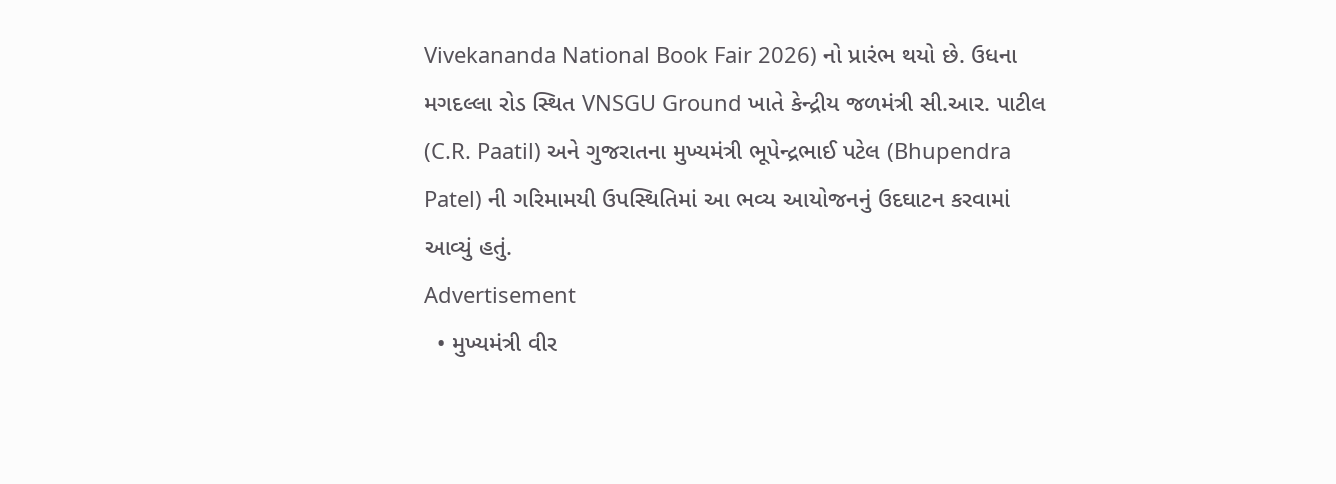Vivekananda National Book Fair 2026) નો પ્રારંભ થયો છે. ઉધના મગદલ્લા રોડ સ્થિત VNSGU Ground ખાતે કેન્દ્રીય જળમંત્રી સી.આર. પાટીલ (C.R. Paatil) અને ગુજરાતના મુખ્યમંત્રી ભૂપેન્દ્રભાઈ પટેલ (Bhupendra Patel) ની ગરિમામયી ઉપસ્થિતિમાં આ ભવ્ય આયોજનનું ઉદઘાટન કરવામાં આવ્યું હતું.
Advertisement
  • મુખ્યમંત્રી વીર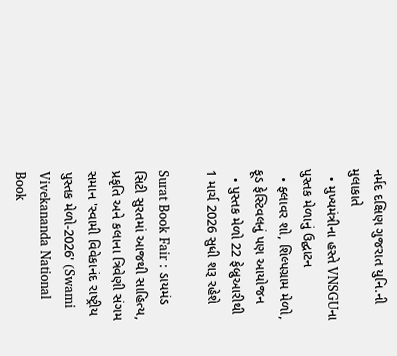નર્મદ દક્ષિણ ગુજરાત યુનિ.ની મુલાકાતે
  • મુખ્યમંત્રીના હસ્તે VNSGUના પુસ્તક મેળાનું ઉદ્ઘાટન
  • ફ્લાવર શો, શિલ્પગ્રામ મેળો, ફૂડ ફેસ્ટિવલનું પણ આયોજન
  • પુસ્તક મેળો 22 ફેબ્રુઆરીથી 1 માર્ચ 2026 સુધી શરૂ રહેશે

Surat Book Fair : ડાયમંડ સિટી સુરતમાં આજથી સાહિત્ય, પ્રકૃતિ અને કલાના ત્રિવેણી સંગમ સમાન 'સ્વામી વિવેકાનંદ રાષ્ટ્રીય પુસ્તક મેળો-2026' (Swami Vivekananda National Book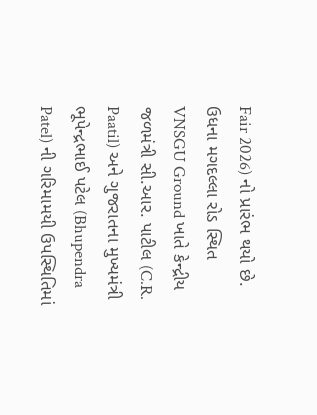Fair 2026) નો પ્રારંભ થયો છે. ઉધના મગદલ્લા રોડ સ્થિત VNSGU Ground ખાતે કેન્દ્રીય જળમંત્રી સી.આર. પાટીલ (C.R. Paatil) અને ગુજરાતના મુખ્યમંત્રી ભૂપેન્દ્રભાઈ પટેલ (Bhupendra Patel) ની ગરિમામયી ઉપસ્થિતિમાં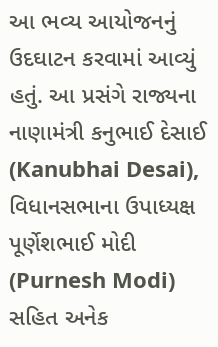આ ભવ્ય આયોજનનું ઉદઘાટન કરવામાં આવ્યું હતું. આ પ્રસંગે રાજ્યના નાણામંત્રી કનુભાઈ દેસાઈ (Kanubhai Desai), વિધાનસભાના ઉપાધ્યક્ષ પૂર્ણેશભાઈ મોદી (Purnesh Modi) સહિત અનેક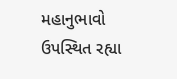મહાનુભાવો ઉપસ્થિત રહ્યા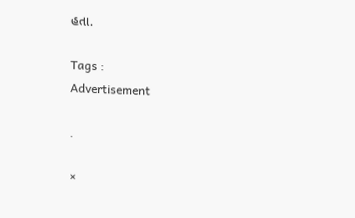હતા.

Tags :
Advertisement

.

×